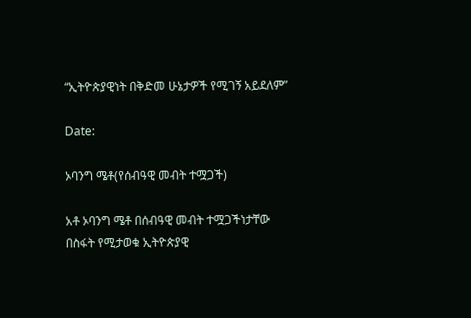“ኢትዮጵያዊነት በቅድመ ሁኔታዎች የሚገኝ አይደለም”

Date:

ኦባንግ ሜቶ(የሰብዓዊ መብት ተሟጋች)

አቶ ኦባንግ ሜቶ በሰብዓዊ መብት ተሟጋችነታቸው በስፋት የሚታወቁ ኢትዮጵያዊ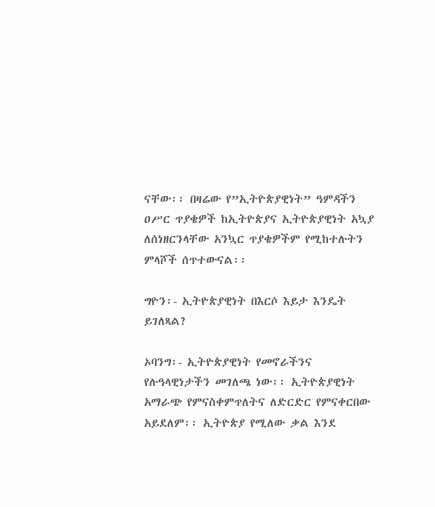ናቸው፡፡ በዛሬው የ”ኢትዮጵያዊነት” ዓምዳችን ዐሥር ጥያቄዎች ከኢትዮጵያና ኢትዮጵያዊነት አኳያ ለሰነዘርንላቸው አንኳር ጥያቄዎችም የሚከተሉትን ምላሾች ሰጥተውናል፡፡

ግዮን፡- ኢትዮጵያዊነት በእርሶ እይታ እንዴት ይገለጻል?

ኦባንግ፡- ኢትዮጵያዊነት የመኖራችንና የሉዓላዊነታችን መገለጫ ነው፡፡ ኢትዮጵያዊነት አማራጭ የምናስቀምጥለትና ለድርድር የምናቀርበው አይደለም፡፡ ኢትዮጵያ የሚለው ቃል እንደ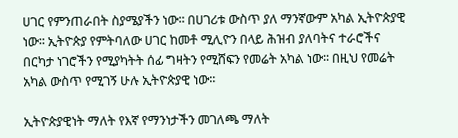ሀገር የምንጠራበት ስያሜያችን ነው፡፡ በሀገሪቱ ውስጥ ያለ ማንኛውም አካል ኢትዮጵያዊ ነው፡፡ ኢትዮጵያ የምትባለው ሀገር ከመቶ ሚሊዮን በላይ ሕዝብ ያለባትና ተራሮችና በርካታ ነገሮችን የሚያካትት ሰፊ ግዛትን የሚሸፍን የመሬት አካል ነው፡፡ በዚህ የመሬት አካል ውስጥ የሚገኝ ሁሉ ኢትዮጵያዊ ነው፡፡

ኢትዮጵያዊነት ማለት የእኛ የማንነታችን መገለጫ ማለት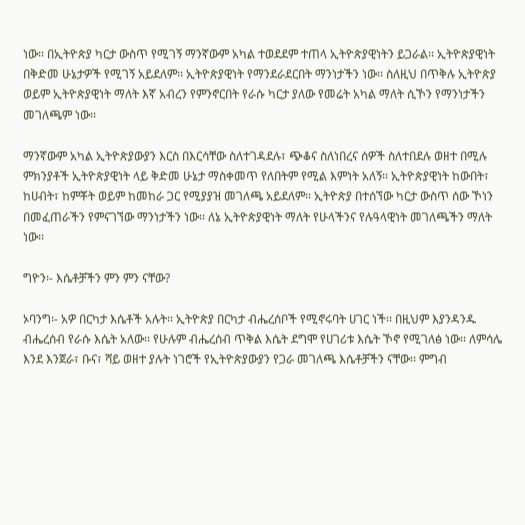ነው፡፡ በኢትዮጵያ ካርታ ውስጥ የሚገኝ ማንኛውም አካል ተወደደም ተጠላ ኢትዮጵያዊነትን ይጋራል፡፡ ኢትዮጵያዊነት በቅድመ ሁኔታዎች የሚገኝ አይደለም፡፡ ኢትዮጵያዊነት የማንደራደርበት ማንነታችን ነው፡፡ ስለዚህ በጥቅሉ ኢትዮጵያ ወይም ኢትዮጵያዊነት ማለት እኛ አብረን የምንኖርበት የራሱ ካርታ ያለው የመሬት አካል ማለት ሲኾን የማንነታችን መገለጫም ነው፡፡

ማንኛውም አካል ኢትዮጵያውያን እርስ በእርሳቸው ስለተገዳደሉ፣ ጭቆና ስለነበረና ሰዎች ስለተበደሉ ወዘተ በሚሉ ምክንያቶች ኢትዮጵያዊነት ላይ ቅድመ ሁኔታ ማስቀመጥ የለበትም የሚል እምነት አለኝ፡፡ ኢትዮጵያዊነት ከውበት፣ ከሀብት፣ ከምቾት ወይም ከመከራ ጋር የሚያያዝ መገለጫ አይደለም፡፡ ኢትዮጵያ በተሰኘው ካርታ ውስጥ ሰው ኾነን በመፈጠራችን የምናገኘው ማንነታችን ነው፡፡ ለኔ ኢትዮጵያዊነት ማለት የሁላችንና የሉዓላዊነት መገለጫችን ማለት ነው፡፡

ግዮን፡- እሴቶቻችን ምን ምን ናቸው?

ኦባንግ፡- አዎ በርካታ እሴቶች አሉት፡፡ ኢትዮጵያ በርካታ ብሔረሰቦች የሚኖሩባት ሀገር ነች፡፡ በዚህም እያንዳንዱ ብሔረሰብ የራሱ እሴት አለው፡፡ የሁሉም ብሔረሰብ ጥቅል እሴት ደግሞ የሀገሪቱ እሴት ኾኖ የሚገለፅ ነው፡፡ ለምሳሌ እንደ እንጀራ፣ ቡና፣ ሻይ ወዘተ ያሉት ነገሮች የኢትዮጵያውያን የጋራ መገለጫ እሴቶቻችን ናቸው፡፡ ምግብ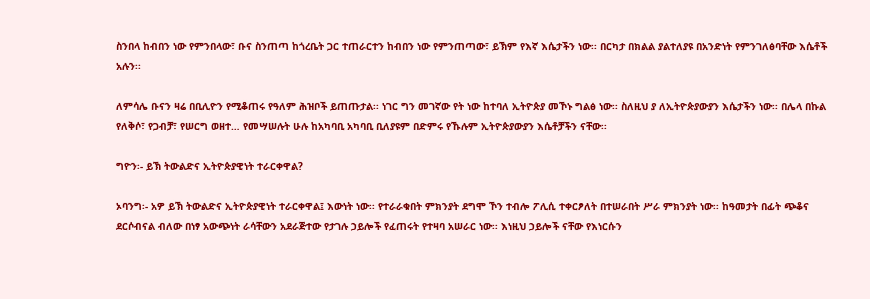ስንበላ ከብበን ነው የምንበላው፣ ቡና ስንጠጣ ከጎረቤት ጋር ተጠራርተን ከብበን ነው የምንጠጣው፣ ይኽም የእኛ እሴታችን ነው፡፡ በርካታ በክልል ያልተለያዩ በአንድነት የምንገለፅባቸው እሴቶች አሉን፡፡

ለምሳሌ ቡናን ዛሬ በቢሊዮን የሚቆጠሩ የዓለም ሕዝቦች ይጠጡታል፡፡ ነገር ግን መገኛው የት ነው ከተባለ ኢትዮጵያ መኾኑ ግልፅ ነው፡፡ ስለዚህ ያ ለኢትዮጵያውያን እሴታችን ነው፡፡ በሌላ በኩል የለቅሶ፣ የጋብቻ፣ የሠርግ ወዘተ… የመሣሠሉት ሁሉ ከአካባቢ አካባቢ ቢለያዩም በድምሩ የኹሉም ኢትዮጵያውያን እሴቶቻችን ናቸው፡፡

ግዮን፡- ይኽ ትውልድና ኢትዮጵያዊነት ተራርቀዋል?

ኦባንግ፡- አዎ ይኽ ትውልድና ኢትዮጵያዊነት ተራርቀዋል፤ እውነት ነው፡፡ የተራራቁበት ምክንያት ደግሞ ኾን ተብሎ ፖሊሲ ተቀርፆለት በተሠራበት ሥራ ምክንያት ነው፡፡ ከዓመታት በፊት ጭቆና ደርሶብናል ብለው በነፃ አውጭነት ራሳቸውን አደራጅተው የታገሉ ኃይሎች የፈጠሩት የተዛባ አሠራር ነው፡፡ እነዚህ ኃይሎች ናቸው የእነርሱን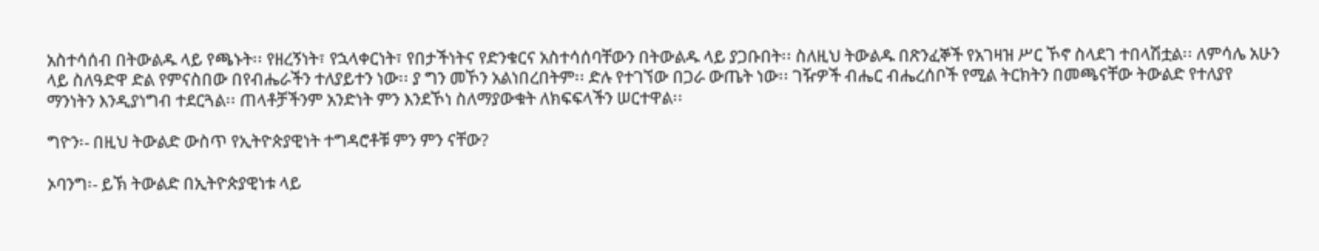አስተሳሰብ በትውልዱ ላይ የጫኑት፡፡ የዘረኝነት፣ የኋላቀርነት፣ የበታችነትና የድንቁርና አስተሳሰባቸውን በትውልዱ ላይ ያጋቡበት፡፡ ስለዚህ ትውልዱ በጽንፈኞች የአገዛዝ ሥር ኾኖ ስላደገ ተበላሽቷል፡፡ ለምሳሌ አሁን ላይ ስለዓድዋ ድል የምናስበው በየብሔራችን ተለያይተን ነው፡፡ ያ ግን መኾን አልነበረበትም፡፡ ድሉ የተገኘው በጋራ ውጤት ነው፡፡ ገዥዎች ብሔር ብሔረሰቦች የሚል ትርክትን በመጫናቸው ትውልድ የተለያየ ማንነትን እንዲያነግብ ተደርጓል፡፡ ጠላቶቻችንም አንድነት ምን እንደኾነ ስለማያውቁት ለክፍፍላችን ሠርተዋል፡፡

ግዮን፡- በዚህ ትውልድ ውስጥ የኢትዮጵያዊነት ተግዳሮቶቹ ምን ምን ናቸው?

ኦባንግ፡- ይኽ ትውልድ በኢትዮጵያዊነቱ ላይ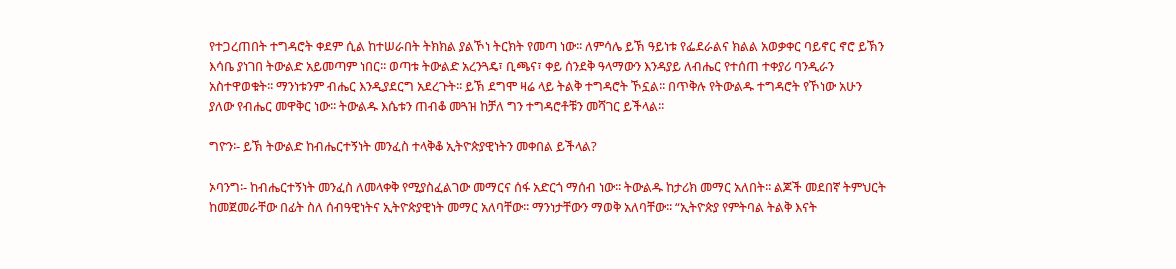የተጋረጠበት ተግዳሮት ቀደም ሲል ከተሠራበት ትክክል ያልኾነ ትርክት የመጣ ነው፡፡ ለምሳሌ ይኽ ዓይነቱ የፌደራልና ክልል አወቃቀር ባይኖር ኖሮ ይኽን እሳቤ ያነገበ ትውልድ አይመጣም ነበር፡፡ ወጣቱ ትውልድ አረንጓዴ፣ ቢጫና፣ ቀይ ሰንደቅ ዓላማውን እንዳያይ ለብሔር የተሰጠ ተቀያሪ ባንዲራን አስተዋወቁት፡፡ ማንነቱንም ብሔር እንዲያደርግ አደረጉት፡፡ ይኽ ደግሞ ዛሬ ላይ ትልቅ ተግዳሮት ኾኗል፡፡ በጥቅሉ የትውልዱ ተግዳሮት የኾነው አሁን ያለው የብሔር መዋቅር ነው፡፡ ትውልዱ እሴቱን ጠብቆ መጓዝ ከቻለ ግን ተግዳሮቶቹን መሻገር ይችላል፡፡

ግዮን፡- ይኽ ትውልድ ከብሔርተኝነት መንፈስ ተላቅቆ ኢትዮጵያዊነትን መቀበል ይችላል?

ኦባንግ፡- ከብሔርተኝነት መንፈስ ለመላቀቅ የሚያስፈልገው መማርና ሰፋ አድርጎ ማሰብ ነው፡፡ ትውልዱ ከታሪክ መማር አለበት፡፡ ልጆች መደበኛ ትምህርት ከመጀመራቸው በፊት ስለ ሰብዓዊነትና ኢትዮጵያዊነት መማር አለባቸው፡፡ ማንነታቸውን ማወቅ አለባቸው፡፡ “ኢትዮጵያ የምትባል ትልቅ እናት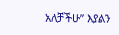አለቻችሁ” እያልን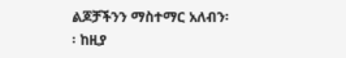ልጆቻችንን ማስተማር አለብን፡፡ ከዚያ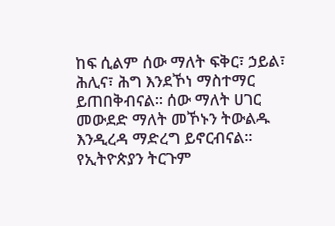ከፍ ሲልም ሰው ማለት ፍቅር፣ ኃይል፣ ሕሊና፣ ሕግ እንደኾነ ማስተማር ይጠበቅብናል፡፡ ሰው ማለት ሀገር መውደድ ማለት መኾኑን ትውልዱ እንዲረዳ ማድረግ ይኖርብናል፡፡ የኢትዮጵያን ትርጉም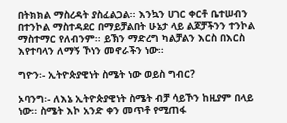በትክክል ማስረዳት ያስፈልጋል፡፡ እንኳን ሀገር ቀርቶ ቤተሠብን በተንኮል ማስተዳደር በማይቻልበት ሁኔታ ላይ ልጆቻችንን ተንኮል ማስተማር የለብንም፡፡ ይኽን ማድረግ ካልቻልን እርስ በእርስ እየተባላን ለማኝ ኾነን መኖራችን ነው፡፡

ግዮን፡- ኢትዮጵያዊነት ስሜት ነው ወይስ ግብር?

ኦባንግ፡- ለእኔ ኢትዮጵያዊነት ስሜት ብቻ ሳይኾን ከዚያም በላይ ነው፡፡ ስሜት እኮ አንድ ቀን መጥቶ የሚጠፋ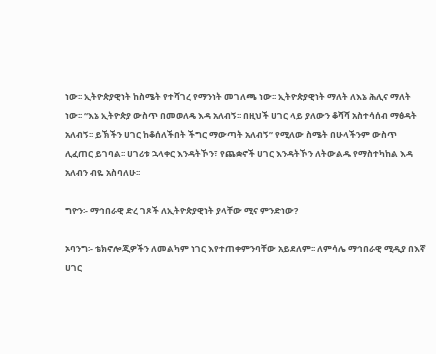ነው፡፡ ኢትዮጵያዊነት ከስሜት የተሻገረ የማንነት መገለጫ ነው፡፡ ኢትዮጵያዊነት ማለት ለእኔ ሕሊና ማለት ነው፡፡ “እኔ ኢትዮጵያ ውስጥ በመወለዴ እዳ አለብኝ፡፡ በዚህች ሀገር ላይ ያለውን ቆሻሻ አስተሳሰብ ማፅዳት አለብኝ፡፡ ይኽችን ሀገር ከቆሰለችበት ችግር ማውጣት አለብኝ” የሚለው ስሜት በሁላችንም ውስጥ ሊፈጠር ይገባል፡፡ ሀገሪቱ ኋላቀር እንዳትኾን፣ የጨቋኖች ሀገር እንዳትኾን ለትውልዱ የማስተካከል እዳ አለብን ብዬ አስባለሁ፡፡

ግዮን፡- ማኅበራዊ ድረ ገጾች ለኢትዮጵያዊነት ያላቸው ሚና ምንድነው?

ኦባንግ፡- ቴክኖሎጂዎችን ለመልካም ነገር እየተጠቀምንባቸው አይደለም፡፡ ለምሳሌ ማኅበራዊ ሚዲያ በእኛ ሀገር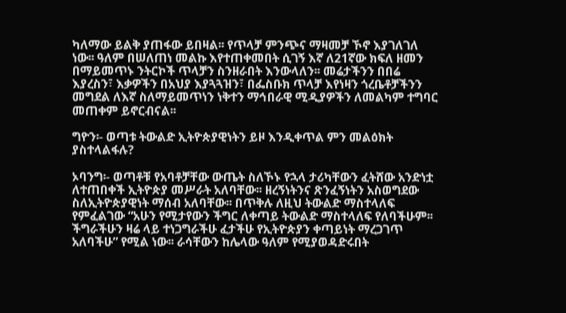ካለማው ይልቅ ያጠፋው ይበዛል፡፡ የጥላቻ ምንጭና ማዛመቻ ኾኖ እያገለገለ ነው፡፡ ዓለም በሠለጠነ መልኩ እየተጠቀመበት ሲገኝ እኛ ለ21ኛው ክፍለ ዘመን በማይመጥኑ ንትርኮች ጥላቻን ስንዘራበት እንውላለን፡፡ መሬታችንን በበሬ እያረስን፣ እቃዎችን በአህያ እያጓጓዝን፣ በፌስቡክ ጥላቻ እየነዛን ጎረቤቶቻችንን መግደል ለእኛ ስለማይመጥነን ነቅተን ማኅበራዊ ሚዲያዎችን ለመልካም ተግባር መጠቀም ይኖርብናል፡፡

ግዮን፡- ወጣቱ ትውልድ ኢትዮጵያዊነትን ይዞ እንዲቀጥል ምን መልዕክት ያስተላልፋሉ?

ኦባንግ፡- ወጣቶቹ የአባቶቻቸው ውጤት ስለኾኑ የኋላ ታሪካቸውን ፈትሸው አንድነቷ ለተጠበቀች ኢትዮጵያ መሥራት አለባቸው፡፡ ዘረኝነትንና ጽንፈኝነትን አስወግደው ስለኢትዮጵያዊነት ማሰብ አለባቸው፡፡ በጥቅሉ ለዚህ ትውልድ ማስተላለፍ የምፈልገው “አሁን የሚታየውን ችግር ለቀጣይ ትውልድ ማስተላለፍ የለባችሁም፡፡ ችግራችሁን ዛሬ ላይ ተነጋግራችሁ ፈታችሁ የኢትዮጵያን ቀጣይነት ማረጋገጥ አለባችሁ” የሚል ነው፡፡ ራሳቸውን ከሌላው ዓለም የሚያወዳድሩበት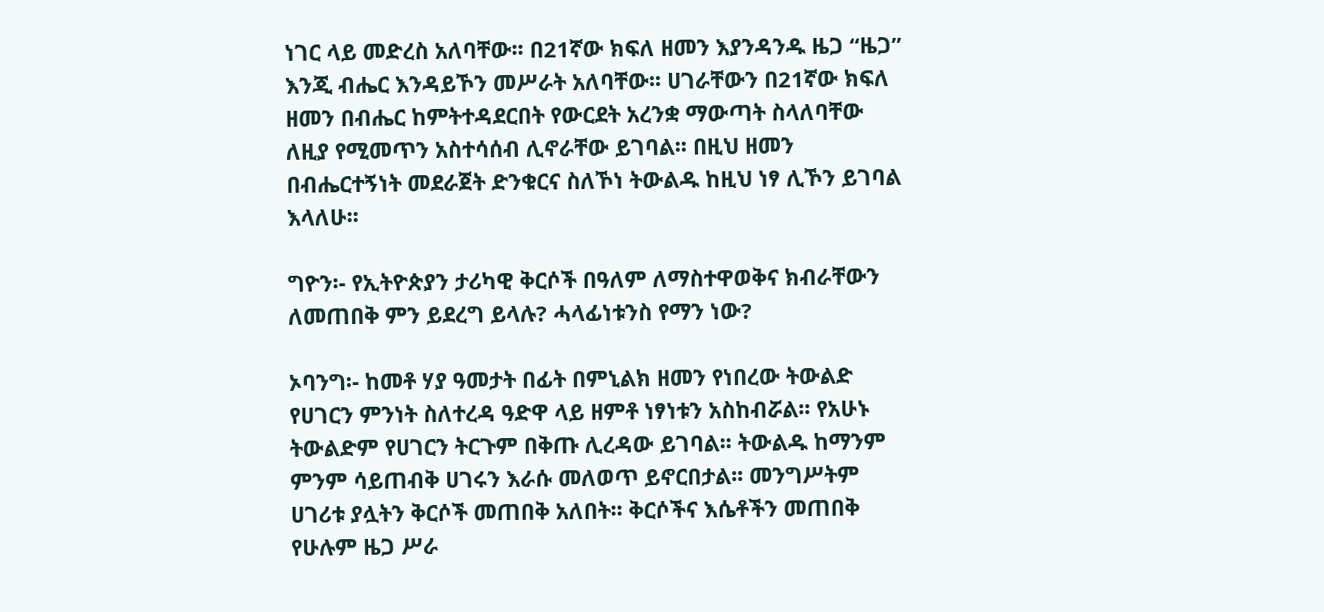ነገር ላይ መድረስ አለባቸው፡፡ በ21ኛው ክፍለ ዘመን እያንዳንዱ ዜጋ “ዜጋ” እንጂ ብሔር እንዳይኾን መሥራት አለባቸው፡፡ ሀገራቸውን በ21ኛው ክፍለ ዘመን በብሔር ከምትተዳደርበት የውርደት አረንቋ ማውጣት ስላለባቸው ለዚያ የሚመጥን አስተሳሰብ ሊኖራቸው ይገባል፡፡ በዚህ ዘመን በብሔርተኝነት መደራጀት ድንቁርና ስለኾነ ትውልዱ ከዚህ ነፃ ሊኾን ይገባል እላለሁ፡፡

ግዮን፡- የኢትዮጵያን ታሪካዊ ቅርሶች በዓለም ለማስተዋወቅና ክብራቸውን ለመጠበቅ ምን ይደረግ ይላሉ? ሓላፊነቱንስ የማን ነው?

ኦባንግ፡- ከመቶ ሃያ ዓመታት በፊት በምኒልክ ዘመን የነበረው ትውልድ የሀገርን ምንነት ስለተረዳ ዓድዋ ላይ ዘምቶ ነፃነቱን አስከብሯል፡፡ የአሁኑ ትውልድም የሀገርን ትርጉም በቅጡ ሊረዳው ይገባል፡፡ ትውልዱ ከማንም ምንም ሳይጠብቅ ሀገሩን እራሱ መለወጥ ይኖርበታል፡፡ መንግሥትም ሀገሪቱ ያሏትን ቅርሶች መጠበቅ አለበት፡፡ ቅርሶችና እሴቶችን መጠበቅ የሁሉም ዜጋ ሥራ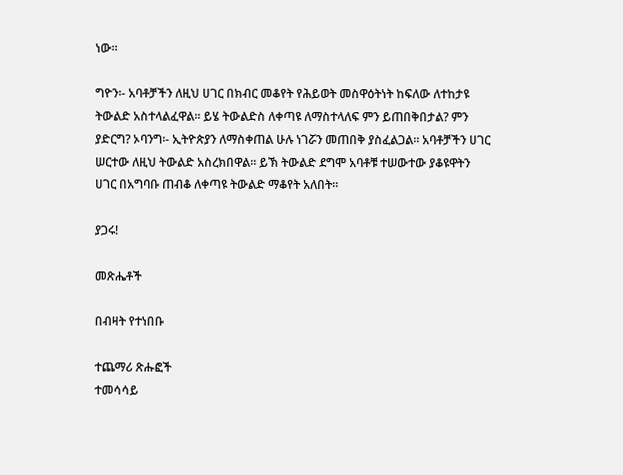ነው፡፡

ግዮን፡- አባቶቻችን ለዚህ ሀገር በክብር መቆየት የሕይወት መስዋዕትነት ከፍለው ለተከታዩ ትውልድ አስተላልፈዋል፡፡ ይሄ ትውልድስ ለቀጣዩ ለማስተላለፍ ምን ይጠበቅበታል? ምን ያድርግ? ኦባንግ፡- ኢትዮጵያን ለማስቀጠል ሁሉ ነገሯን መጠበቅ ያስፈልጋል፡፡ አባቶቻችን ሀገር ሠርተው ለዚህ ትውልድ አስረክበዋል፡፡ ይኽ ትውልድ ደግሞ አባቶቹ ተሠውተው ያቆዩዋትን ሀገር በአግባቡ ጠብቆ ለቀጣዩ ትውልድ ማቆየት አለበት፡፡

ያጋሩ!

መጽሔቶች

በብዛት የተነበቡ

ተጨማሪ ጽሑፎች
ተመሳሳይ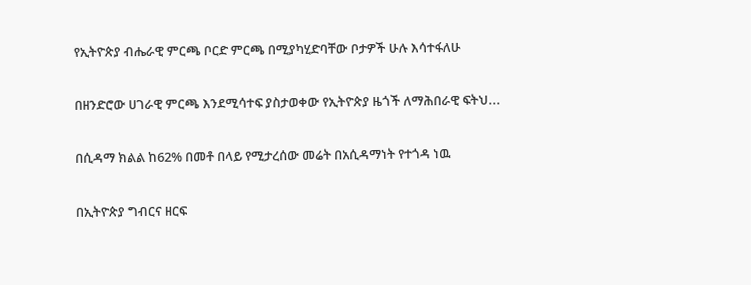የኢትዮጵያ ብሔራዊ ምርጫ ቦርድ ምርጫ በሚያካሂድባቸው ቦታዎች ሁሉ እሳተፋለሁ

በዘንድሮው ሀገራዊ ምርጫ እንደሚሳተፍ ያስታወቀው የኢትዮጵያ ዜጎች ለማሕበራዊ ፍትህ...

በሲዳማ ክልል ከ62% በመቶ በላይ የሚታረሰው መሬት በአሲዳማነት የተጎዳ ነዉ

በኢትዮጵያ ግብርና ዘርፍ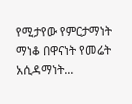የሚታየው የምርታማነት ማነቆ በዋናነት የመሬት አሲዳማነት...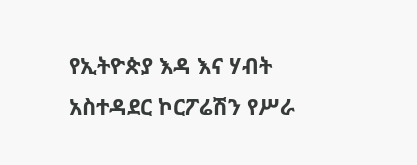የኢትዮጵያ እዳ እና ሃብት አስተዳደር ኮርፖሬሽን የሥራ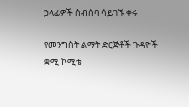ኃላፊዎች ስብሰባ ሳይገኙ ቀሩ

የመንግስት ልማት ድርጅቶች ጉዳዮች ቋሚ ኮሚቴ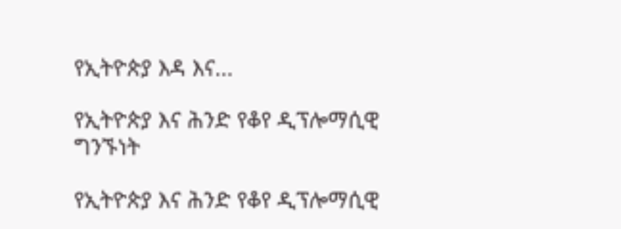የኢትዮጵያ እዳ እና...

የኢትዮጵያ እና ሕንድ የቆየ ዲፕሎማሲዊ ግንኙነት

የኢትዮጵያ እና ሕንድ የቆየ ዲፕሎማሲዊ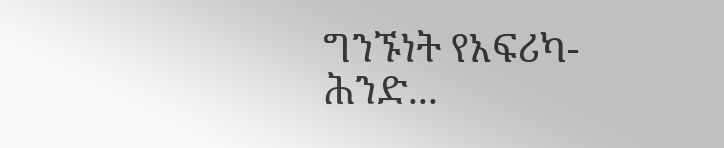ግንኙነት የአፍሪካ-ሕንድ...